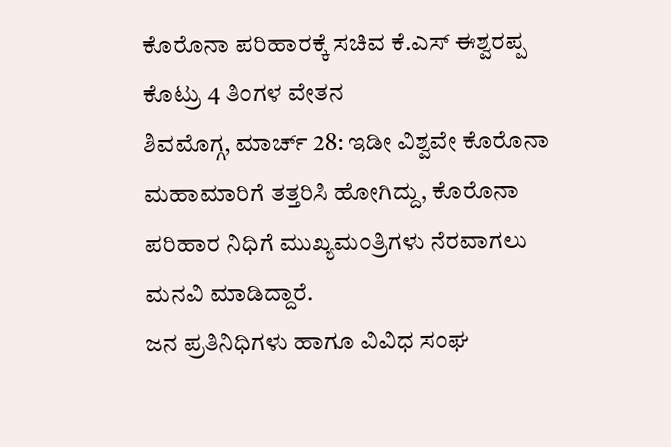ಕೊರೊನಾ ಪರಿಹಾರಕ್ಕೆ ಸಚಿವ ಕೆ.ಎಸ್ ಈಶ್ವರಪ್ಪ ಕೊಟ್ರು 4 ತಿಂಗಳ ವೇತನ
ಶಿವಮೊಗ್ಗ, ಮಾರ್ಚ್ 28: ಇಡೀ ವಿಶ್ವವೇ ಕೊರೊನಾ ಮಹಾಮಾರಿಗೆ ತತ್ತರಿಸಿ ಹೋಗಿದ್ದು, ಕೊರೊನಾ ಪರಿಹಾರ ನಿಧಿಗೆ ಮುಖ್ಯಮಂತ್ರಿಗಳು ನೆರವಾಗಲು ಮನವಿ ಮಾಡಿದ್ದಾರೆ.
ಜನ ಪ್ರತಿನಿಧಿಗಳು ಹಾಗೂ ವಿವಿಧ ಸಂಘ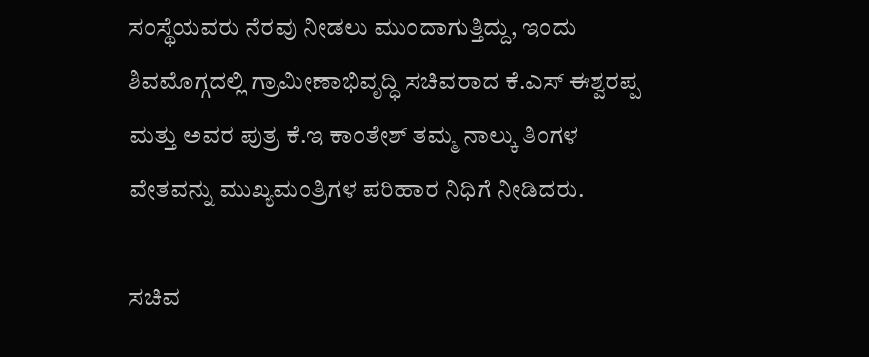ಸಂಸ್ಥೆಯವರು ನೆರವು ನೀಡಲು ಮುಂದಾಗುತ್ತಿದ್ದು, ಇಂದು ಶಿವಮೊಗ್ಗದಲ್ಲಿ ಗ್ರಾಮೀಣಾಭಿವೃದ್ಧಿ ಸಚಿವರಾದ ಕೆ.ಎಸ್ ಈಶ್ವರಪ್ಪ ಮತ್ತು ಅವರ ಪುತ್ರ ಕೆ.ಇ ಕಾಂತೇಶ್ ತಮ್ಮ ನಾಲ್ಕು ತಿಂಗಳ ವೇತವನ್ನು ಮುಖ್ಯಮಂತ್ರಿಗಳ ಪರಿಹಾರ ನಿಧಿಗೆ ನೀಡಿದರು.

ಸಚಿವ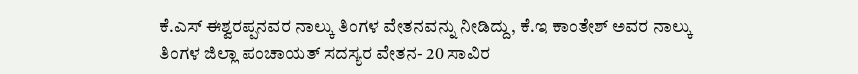ಕೆ.ಎಸ್ ಈಶ್ವರಪ್ಪನವರ ನಾಲ್ಕು ತಿಂಗಳ ವೇತನವನ್ನು ನೀಡಿದ್ದು, ಕೆ.ಇ ಕಾಂತೇಶ್ ಅವರ ನಾಲ್ಕು ತಿಂಗಳ ಜಿಲ್ಲಾ ಪಂಚಾಯತ್ ಸದಸ್ಯರ ವೇತನ- 20 ಸಾವಿರ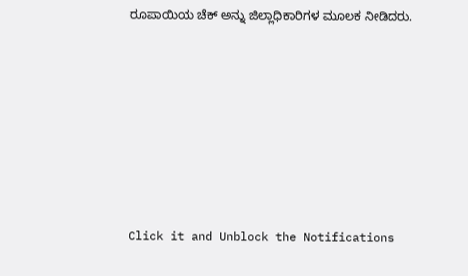ರೂಪಾಯಿಯ ಚೆಕ್ ಅನ್ನು ಜಿಲ್ಲಾಧಿಕಾರಿಗಳ ಮೂಲಕ ನೀಡಿದರು.












Click it and Unblock the Notifications